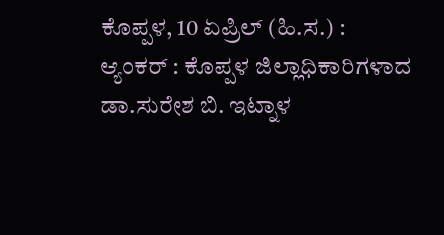ಕೊಪ್ಪಳ, 10 ಏಪ್ರಿಲ್ (ಹಿ.ಸ.) :
ಆ್ಯಂಕರ್ : ಕೊಪ್ಪಳ ಜಿಲ್ಲಾಧಿಕಾರಿಗಳಾದ ಡಾ.ಸುರೇಶ ಬಿ. ಇಟ್ನಾಳ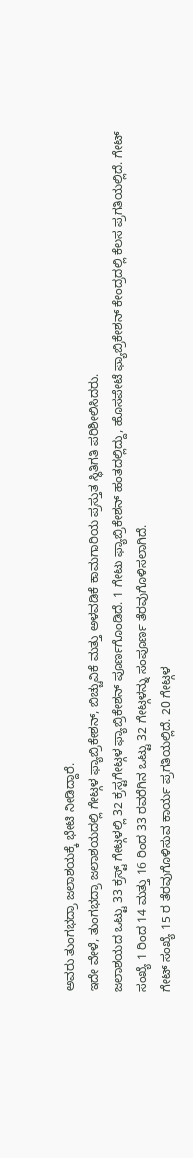ಅವರು ತುಂಗಭದ್ರಾ ಜಲಾಶಯಕ್ಕೆ ಭೇಟಿ ನೀಡಿದ್ದಾರೆ.
ಇದೇ ವೇಳೆ, ತುಂಗಭದ್ರಾ ಜಲಾಶಯದಲ್ಲಿ ಗೇಟ್ಗಳ ಫ್ಯಾಬ್ರಿಕೇಶನ್, ಬಿಚ್ಚುವಿಕೆ ಮತ್ತು ಅಳವಡಿಕೆ ಕಾಮಗಾರಿಯ ಪ್ರಸ್ತುತ ಸ್ಥಿತಿಗತಿ ಪರಿಶೀಲಿಸಿದರು.
ಜಲಾಶಯದ ಒಟ್ಟು 33 ಕ್ರಸ್ಟ್ ಗೇಟ್ಗಳಲ್ಲಿ 32 ಕ್ರಸ್ಟಗೇಟ್ಗಳ ಫ್ಯಾಬ್ರಿಕೇಶನ್ ಪೂರ್ಣಗೊಂಡಿದೆ. 1 ಗೇಟು ಫ್ಯಾಬ್ರಿಕೇಶನ್ ಹಂತದಲ್ಲಿದ್ದು, ಹೊಸಪೇಟೆ ಫ್ಯಾಬ್ರಿಕೇಶನ್ ಕೇಂದ್ರದಲ್ಲಿ ಕೆಲಸ ಪ್ರಗತಿಯಲ್ಲಿದೆ. ಗೇಟ್ ಸಂಖ್ಯೆ 1 ರಿಂದ 14 ಮತ್ತು 16 ರಿಂದ 33 ರವರೆಗಿನ ಒಟ್ಟು 32 ಗೇಟ್ಗಳನ್ನು ಸಂಪೂರ್ಣ ತೆರವುಗೊಳಿಸಲಾಗಿದೆ.
ಗೇಟ್ ಸಂಖ್ಯೆ 15 ರ ತೆರವುಗೊಳಿಸುವ ಕಾರ್ಯ ಪ್ರಗತಿಯಲ್ಲಿದೆ. 20 ಗೇಟ್ಗಳ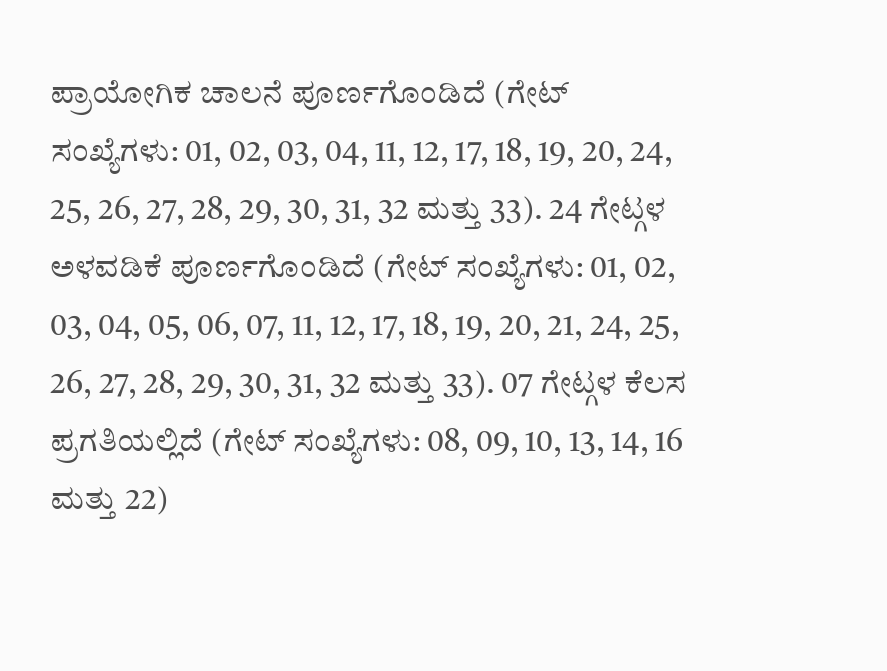ಪ್ರಾಯೋಗಿಕ ಚಾಲನೆ ಪೂರ್ಣಗೊಂಡಿದೆ (ಗೇಟ್ ಸಂಖ್ಯೆಗಳು: 01, 02, 03, 04, 11, 12, 17, 18, 19, 20, 24, 25, 26, 27, 28, 29, 30, 31, 32 ಮತ್ತು 33). 24 ಗೇಟ್ಗಳ ಅಳವಡಿಕೆ ಪೂರ್ಣಗೊಂಡಿದೆ (ಗೇಟ್ ಸಂಖ್ಯೆಗಳು: 01, 02, 03, 04, 05, 06, 07, 11, 12, 17, 18, 19, 20, 21, 24, 25, 26, 27, 28, 29, 30, 31, 32 ಮತ್ತು 33). 07 ಗೇಟ್ಗಳ ಕೆಲಸ ಪ್ರಗತಿಯಲ್ಲಿದೆ (ಗೇಟ್ ಸಂಖ್ಯೆಗಳು: 08, 09, 10, 13, 14, 16 ಮತ್ತು 22)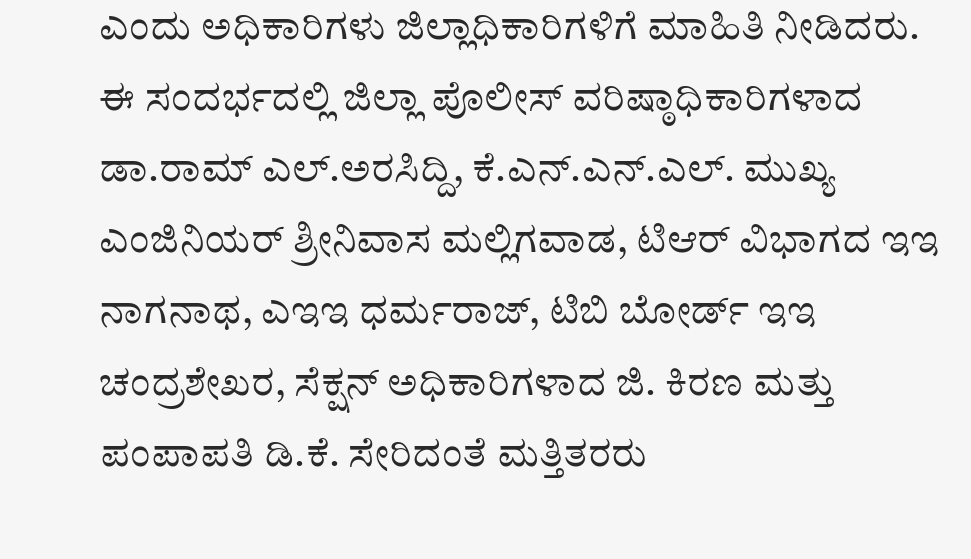ಎಂದು ಅಧಿಕಾರಿಗಳು ಜಿಲ್ಲಾಧಿಕಾರಿಗಳಿಗೆ ಮಾಹಿತಿ ನೀಡಿದರು.
ಈ ಸಂದರ್ಭದಲ್ಲಿ ಜಿಲ್ಲಾ ಪೊಲೀಸ್ ವರಿಷ್ಠಾಧಿಕಾರಿಗಳಾದ ಡಾ.ರಾಮ್ ಎಲ್.ಅರಸಿದ್ದಿ, ಕೆ.ಎನ್.ಎನ್.ಎಲ್. ಮುಖ್ಯ ಎಂಜಿನಿಯರ್ ಶ್ರೀನಿವಾಸ ಮಲ್ಲಿಗವಾಡ, ಟಿಆರ್ ವಿಭಾಗದ ಇಇ ನಾಗನಾಥ, ಎಇಇ ಧರ್ಮರಾಜ್, ಟಿಬಿ ಬೋರ್ಡ್ ಇಇ ಚಂದ್ರಶೇಖರ, ಸೆಕ್ಷನ್ ಅಧಿಕಾರಿಗಳಾದ ಜಿ. ಕಿರಣ ಮತ್ತು ಪಂಪಾಪತಿ ಡಿ.ಕೆ. ಸೇರಿದಂತೆ ಮತ್ತಿತರರು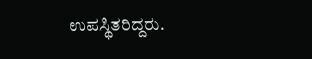ಉಪಸ್ಥಿತರಿದ್ದರು.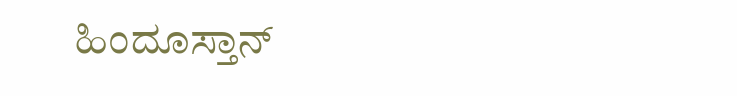ಹಿಂದೂಸ್ತಾನ್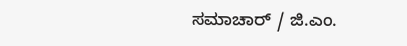ಸಮಾಚಾರ್ / ಜಿ.ಎಂ.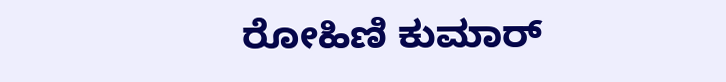ರೋಹಿಣಿ ಕುಮಾರ್